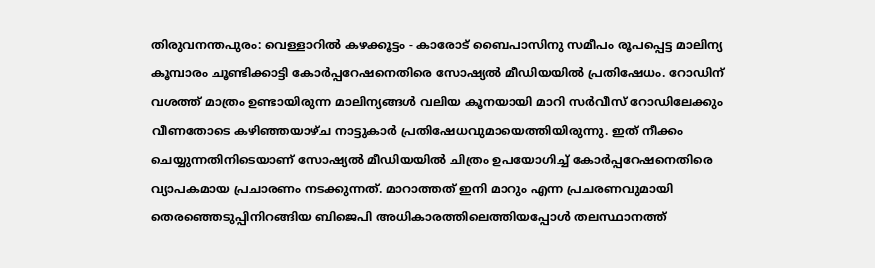തിരുവനന്തപുരം: വെള്ളാറിൽ കഴക്കൂട്ടം - കാരോട് ബൈപാസിനു സമീപം രൂപപ്പെട്ട മാലിന്യ കൂമ്പാരം ചൂണ്ടിക്കാട്ടി കോർപ്പറേഷനെതിരെ സോഷ്യൽ മീഡിയയിൽ പ്രതിഷേധം. റോഡിന് വശത്ത് മാത്രം ഉണ്ടായിരുന്ന മാലിന്യങ്ങൾ വലിയ കൂനയായി മാറി സർവീസ് റോഡിലേക്കും വീണതോടെ കഴിഞ്ഞയാഴ്ച നാട്ടുകാർ പ്രതിഷേധവുമായെത്തിയിരുന്നു. ഇത് നീക്കം ചെയ്യുന്നതിനിടെയാണ് സോഷ്യൽ മീഡിയയിൽ ചിത്രം ഉപയോഗിച്ച് കോർപ്പറേഷനെതിരെ വ്യാപകമായ പ്രചാരണം നടക്കുന്നത്. മാറാത്തത് ഇനി മാറും എന്ന പ്രചരണവുമായി തെരഞ്ഞെടുപ്പിനിറങ്ങിയ ബിജെപി അധികാരത്തിലെത്തിയപ്പോൾ തലസ്ഥാനത്ത്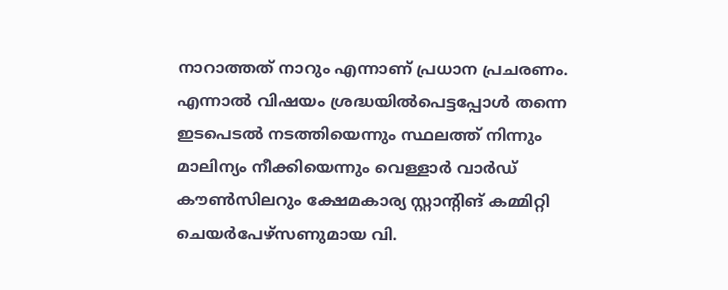നാറാത്തത് നാറും എന്നാണ് പ്രധാന പ്രചരണം.
എന്നാൽ വിഷയം ശ്രദ്ധയിൽപെട്ടപ്പോൾ തന്നെ ഇടപെടൽ നടത്തിയെന്നും സ്ഥലത്ത് നിന്നും മാലിന്യം നീക്കിയെന്നും വെള്ളാർ വാർഡ് കൗൺസിലറും ക്ഷേമകാര്യ സ്റ്റാന്റിങ് കമ്മിറ്റി ചെയർപേഴ്സണുമായ വി.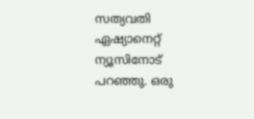സത്യവതി ഏഷ്യാനെറ്റ് ന്യൂസിനോട് പറഞ്ഞു. ഒരു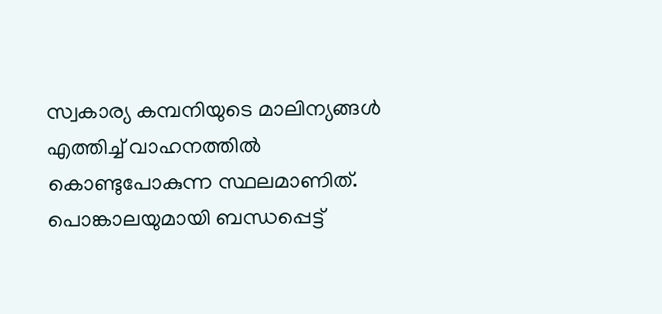സ്വകാര്യ കമ്പനിയുടെ മാലിന്യങ്ങൾ എത്തിച്ച് വാഹനത്തിൽ കൊണ്ടുപോകുന്ന സ്ഥലമാണിത്. പൊങ്കാലയുമായി ബന്ധപ്പെട്ട്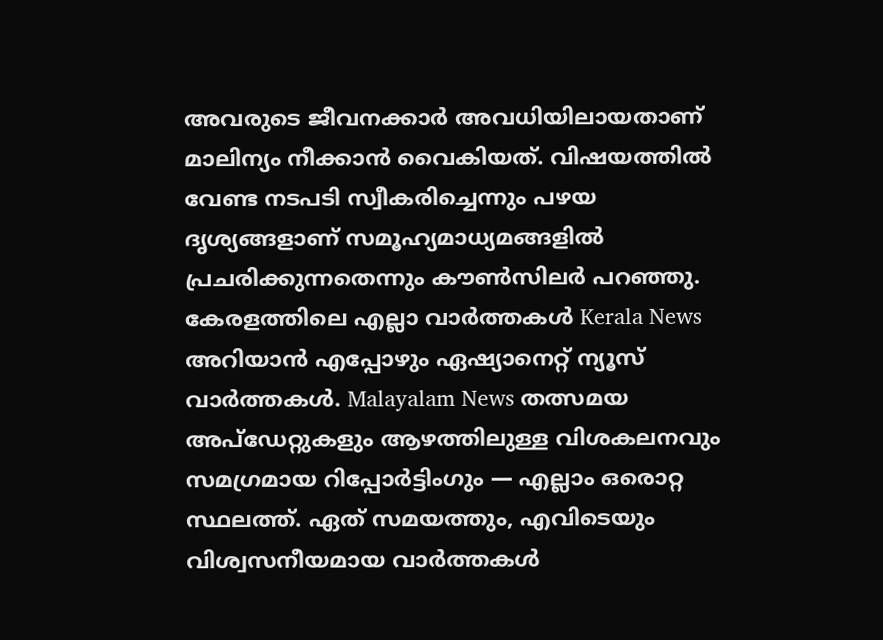അവരുടെ ജീവനക്കാർ അവധിയിലായതാണ് മാലിന്യം നീക്കാൻ വൈകിയത്. വിഷയത്തിൽ വേണ്ട നടപടി സ്വീകരിച്ചെന്നും പഴയ ദൃശ്യങ്ങളാണ് സമൂഹ്യമാധ്യമങ്ങളിൽ പ്രചരിക്കുന്നതെന്നും കൗൺസിലർ പറഞ്ഞു.
കേരളത്തിലെ എല്ലാ വാർത്തകൾ Kerala News അറിയാൻ എപ്പോഴും ഏഷ്യാനെറ്റ് ന്യൂസ് വാർത്തകൾ. Malayalam News തത്സമയ അപ്ഡേറ്റുകളും ആഴത്തിലുള്ള വിശകലനവും സമഗ്രമായ റിപ്പോർട്ടിംഗും — എല്ലാം ഒരൊറ്റ സ്ഥലത്ത്. ഏത് സമയത്തും, എവിടെയും വിശ്വസനീയമായ വാർത്തകൾ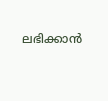ലഭിക്കാൻ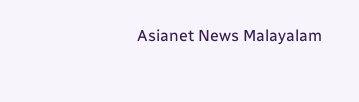Asianet News Malayalam